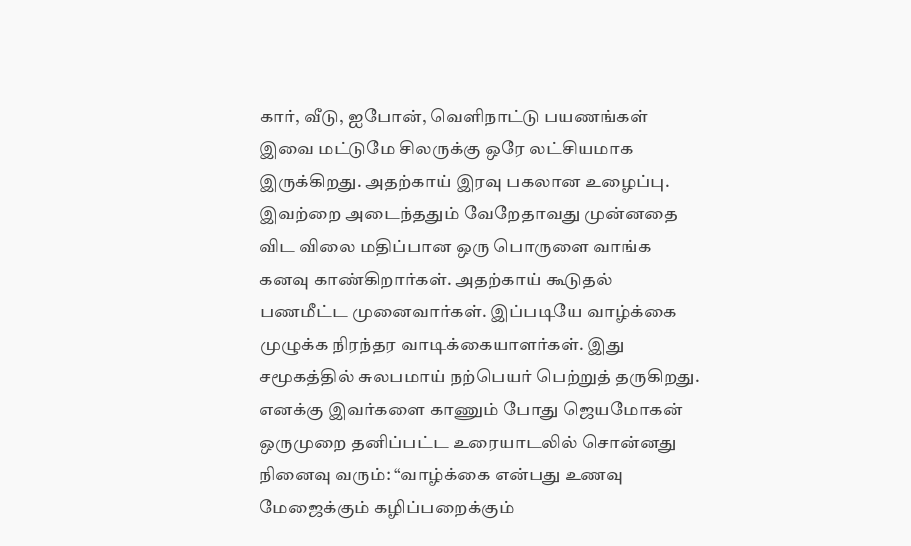கார், வீடு, ஐபோன், வெளிநாட்டு பயணங்கள் இவை மட்டுமே சிலருக்கு ஒரே லட்சியமாக இருக்கிறது. அதற்காய் இரவு பகலான உழைப்பு. இவற்றை அடைந்ததும் வேறேதாவது முன்னதை விட விலை மதிப்பான ஒரு பொருளை வாங்க கனவு காண்கிறார்கள். அதற்காய் கூடுதல் பணமீட்ட முனைவார்கள். இப்படியே வாழ்க்கை முழுக்க நிரந்தர வாடிக்கையாளர்கள். இது சமூகத்தில் சுலபமாய் நற்பெயர் பெற்றுத் தருகிறது. எனக்கு இவர்களை காணும் போது ஜெயமோகன் ஒருமுறை தனிப்பட்ட உரையாடலில் சொன்னது நினைவு வரும்: “வாழ்க்கை என்பது உணவு மேஜைக்கும் கழிப்பறைக்கும்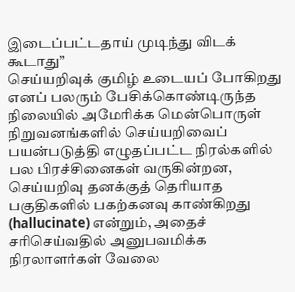இடைப்பட்டதாய் முடிந்து விடக் கூடாது”
செய்யறிவுக் குமிழ் உடையப் போகிறது எனப் பலரும் பேசிக்கொண்டிருந்த நிலையில் அமேரிக்க மென்பொருள் நிறுவனங்களில் செய்யறிவைப் பயன்படுத்தி எழுதப்பட்ட நிரல்களில் பல பிரச்சினைகள் வருகின்றன, செய்யறிவு தனக்குத் தெரியாத பகுதிகளில் பகற்கனவு காண்கிறது (hallucinate) என்றும், அதைச் சரிசெய்வதில் அனுபவமிக்க நிரலாளர்கள் வேலை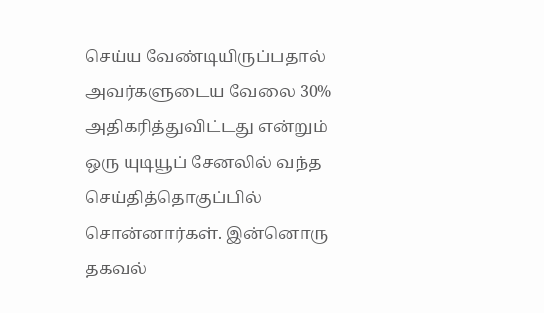செய்ய வேண்டியிருப்பதால் அவர்களுடைய வேலை 30% அதிகரித்துவிட்டது என்றும் ஒரு யுடியூப் சேனலில் வந்த செய்தித்தொகுப்பில் சொன்னார்கள். இன்னொரு தகவல்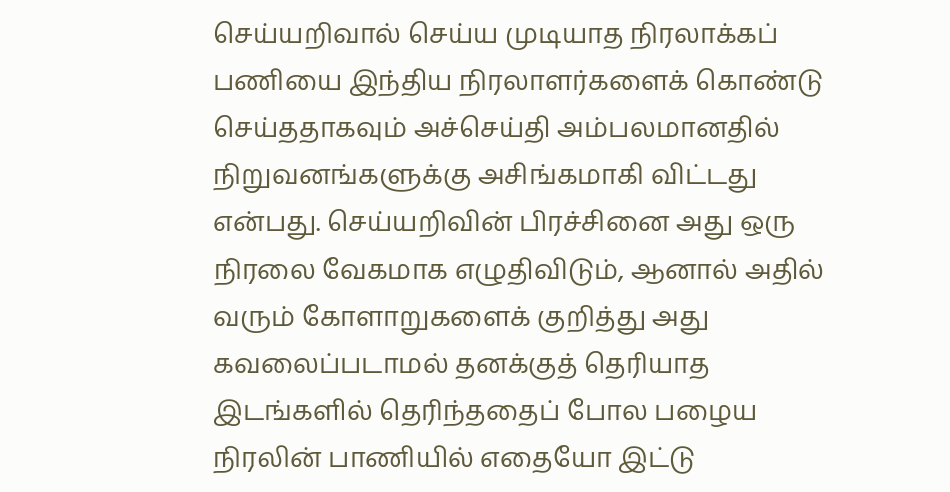செய்யறிவால் செய்ய முடியாத நிரலாக்கப் பணியை இந்திய நிரலாளர்களைக் கொண்டு செய்ததாகவும் அச்செய்தி அம்பலமானதில் நிறுவனங்களுக்கு அசிங்கமாகி விட்டது என்பது. செய்யறிவின் பிரச்சினை அது ஒரு நிரலை வேகமாக எழுதிவிடும், ஆனால் அதில் வரும் கோளாறுகளைக் குறித்து அது கவலைப்படாமல் தனக்குத் தெரியாத இடங்களில் தெரிந்ததைப் போல பழைய நிரலின் பாணியில் எதையோ இட்டு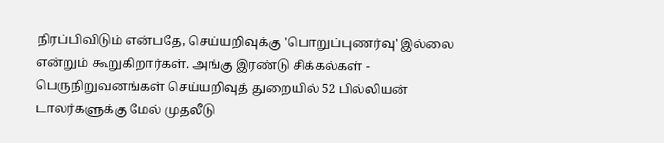நிரப்பிவிடும் என்பதே, செய்யறிவுக்கு 'பொறுப்புணர்வு' இல்லை என்றும் கூறுகிறார்கள். அங்கு இரண்டு சிக்கல்கள் - பெருநிறுவனங்கள் செய்யறிவுத் துறையில் 52 பில்லியன் டாலர்களுக்கு மேல் முதலீடு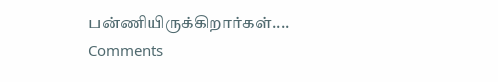பன்ணியிருக்கிறார்கள்....
Comments